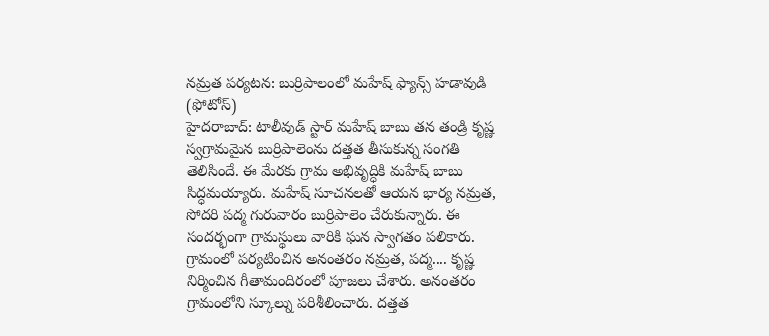నమ్రత పర్యటన: బుర్రిపాలంలో మహేష్ ఫ్యాన్స్ హడావుడి (ఫోటోస్)
హైదరాబాద్: టాలీవుడ్ స్టార్ మహేష్ బాబు తన తండ్రి కృష్ణ స్వగ్రామమైన బుర్రిపాలెంను దత్తత తీసుకున్న సంగతి తెలిసిందే. ఈ మేరకు గ్రామ అభివృద్ధికి మహేష్ బాబు సిద్ధమయ్యారు. మహేష్ సూచనలతో ఆయన భార్య నమ్రత, సోదరి పద్మ గురువారం బుర్రిపాలెం చేరుకున్నారు. ఈ సందర్భంగా గ్రామస్థులు వారికి ఘన స్వాగతం పలికారు.
గ్రామంలో పర్యటించిన అనంతరం నమ్రత, పద్మ.... కృష్ణ నిర్మించిన గీతామందిరంలో పూజలు చేశారు. అనంతరం గ్రామంలోని స్కూల్ను పరిశీలించారు. దత్తత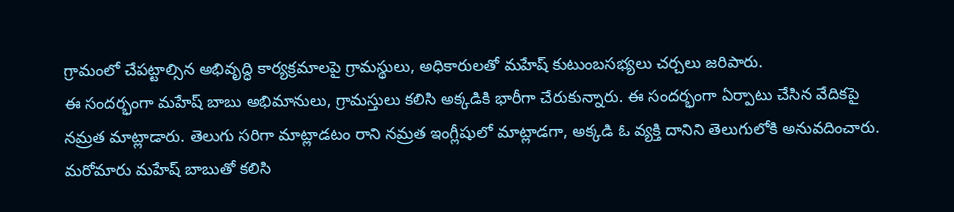గ్రామంలో చేపట్టాల్సిన అభివృద్ధి కార్యక్రమాలపై గ్రామస్థులు, అధికారులతో మహేష్ కుటుంబసభ్యలు చర్చలు జరిపారు.
ఈ సందర్భంగా మహేష్ బాబు అభిమానులు, గ్రామస్తులు కలిసి అక్కడికి భారీగా చేరుకున్నారు. ఈ సందర్భంగా ఏర్పాటు చేసిన వేదికపై నమ్రత మాట్లాడారు. తెలుగు సరిగా మాట్లాడటం రాని నమ్రత ఇంగ్లీషులో మాట్లాడగా, అక్కడి ఓ వ్యక్తి దానిని తెలుగులోకి అనువదించారు.
మరోమారు మహేష్ బాబుతో కలిసి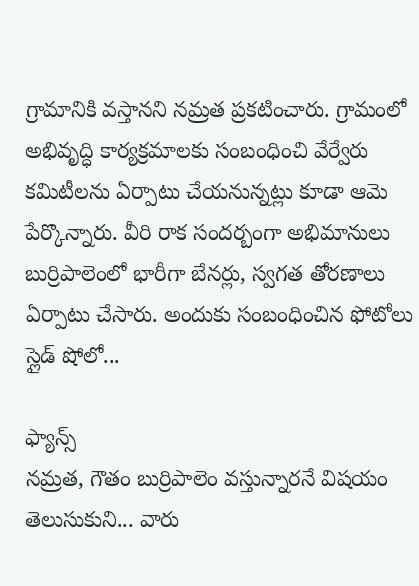గ్రామానికి వస్తానని నమ్రత ప్రకటించారు. గ్రామంలో అభివృద్ధి కార్యక్రమాలకు సంబంధించి వేర్వేరు కమిటీలను ఏర్పాటు చేయనున్నట్లు కూడా ఆమె పేర్కొన్నారు. వీరి రాక సందర్బంగా అభిమానులు బుర్రిపాలెంలో భారీగా బేనర్లు, స్వగత తోరణాలు ఏర్పాటు చేసారు. అందుకు సంబంధించిన ఫోటోలు స్లైడ్ షోలో...

ఫ్యాన్స్
నమ్రత, గౌతం బుర్రిపాలెం వస్తున్నారనే విషయం తెలుసుకుని... వారు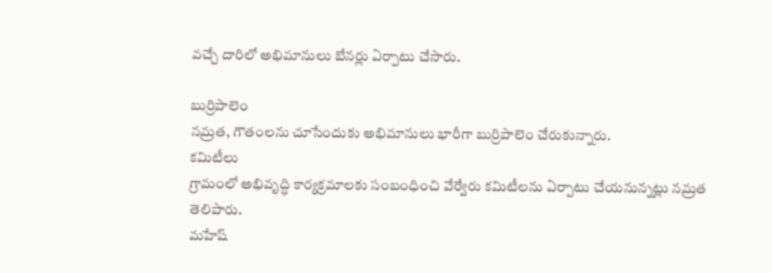వచ్చే దారిలో అభిమానులు బేనర్లు ఏర్పాటు చేసారు.

బుర్రిపాలెం
నమ్రత, గౌతంలను చూసేందుకు అభిమానులు భారీగా బుర్రిపాలెం చేరుకున్నారు.
కమిటీలు
గ్రామంలో అభివృద్ధి కార్యక్రమాలకు సంబంధించి వేర్వేరు కమిటీలను ఏర్పాటు చేయనున్నట్లు నమ్రత తెలిపారు.
మహేష్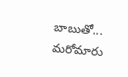బాబుతో...
మరోమారు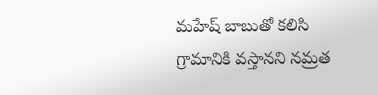మహేష్ బాబుతో కలిసి గ్రామానికి వస్తానని నమ్రత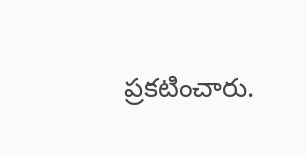ప్రకటించారు.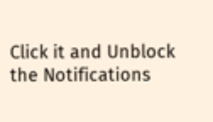Click it and Unblock the Notifications